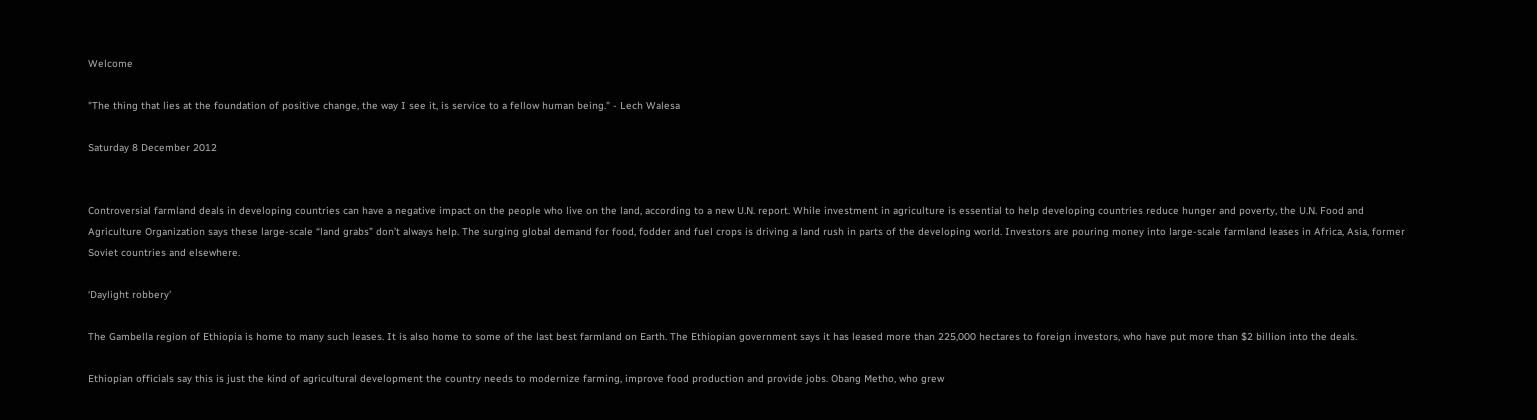Welcome

"The thing that lies at the foundation of positive change, the way I see it, is service to a fellow human being." - Lech Walesa

Saturday 8 December 2012


Controversial farmland deals in developing countries can have a negative impact on the people who live on the land, according to a new U.N. report. While investment in agriculture is essential to help developing countries reduce hunger and poverty, the U.N. Food and Agriculture Organization says these large-scale “land grabs” don’t always help. The surging global demand for food, fodder and fuel crops is driving a land rush in parts of the developing world. Investors are pouring money into large-scale farmland leases in Africa, Asia, former Soviet countries and elsewhere.

‘Daylight robbery’

The Gambella region of Ethiopia is home to many such leases. It is also home to some of the last best farmland on Earth. The Ethiopian government says it has leased more than 225,000 hectares to foreign investors, who have put more than $2 billion into the deals.

Ethiopian officials say this is just the kind of agricultural development the country needs to modernize farming, improve food production and provide jobs. Obang Metho, who grew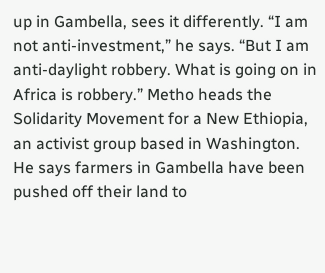up in Gambella, sees it differently. “I am not anti-investment,” he says. “But I am anti-daylight robbery. What is going on in Africa is robbery.” Metho heads the Solidarity Movement for a New Ethiopia, an activist group based in Washington. He says farmers in Gambella have been pushed off their land to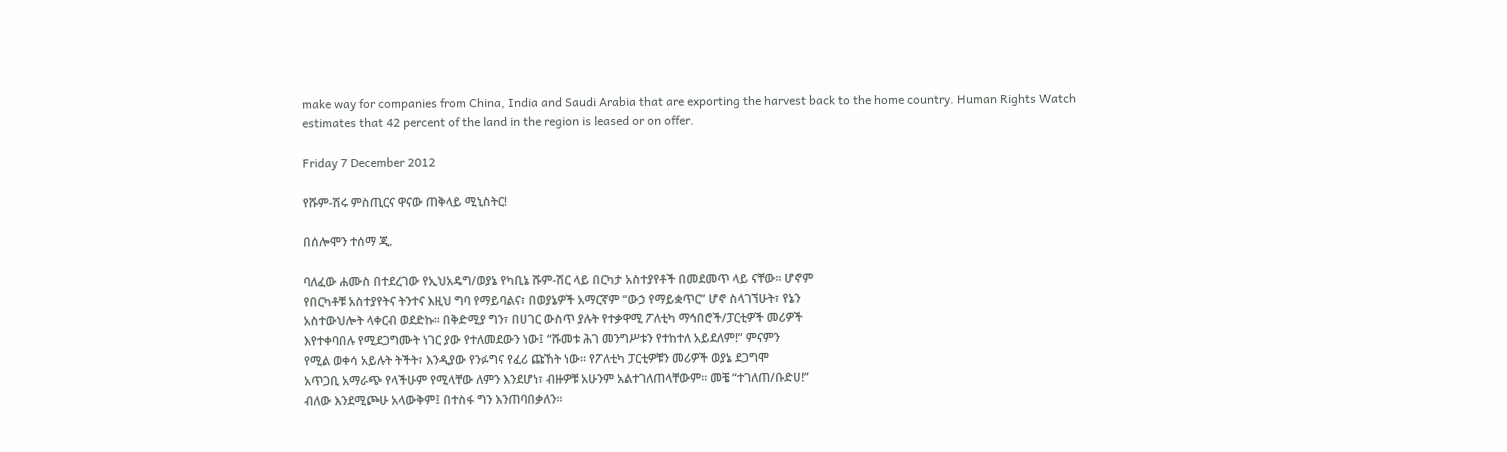make way for companies from China, India and Saudi Arabia that are exporting the harvest back to the home country. Human Rights Watch estimates that 42 percent of the land in the region is leased or on offer.

Friday 7 December 2012

የሹም-ሽሩ ምስጢርና ዋናው ጠቅላይ ሚኒስትር!

በሰሎሞን ተሰማ ጂ.

ባለፈው ሐሙስ በተደረገው የኢህአዴግ/ወያኔ የካቢኔ ሹም-ሽር ላይ በርካታ አስተያየቶች በመደመጥ ላይ ናቸው፡፡ ሆኖም
የበርካቶቹ አስተያየትና ትንተና እዚህ ግባ የማይባልና፣ በወያኔዎች አማርኛም “ውኃ የማይቋጥር” ሆኖ ስላገኘሁት፣ የኔን
አስተውህሎት ላቀርብ ወደድኩ፡፡ በቅድሚያ ግን፣ በሀገር ውስጥ ያሉት የተቃዋሚ ፖለቲካ ማኅበሮች/ፓርቲዎች መሪዎች
እየተቀባበሉ የሚደጋግሙት ነገር ያው የተለመደውን ነው፤ “ሹመቱ ሕገ መንግሥቱን የተከተለ አይደለም!” ምናምን
የሚል ወቀሳ አይሉት ትችት፣ እንዲያው የንፉግና የፈሪ ጩኸት ነው፡፡ የፖለቲካ ፓርቲዎቹን መሪዎች ወያኔ ደጋግሞ
አጥጋቢ አማራጭ የላችሁም የሚላቸው ለምን እንደሆነ፣ ብዙዎቹ አሁንም አልተገለጠላቸውም፡፡ መቼ “ተገለጠ/ቡድሀ!”
ብለው እንደሚጮሁ አላውቅም፤ በተስፋ ግን እንጠባበቃለን፡፡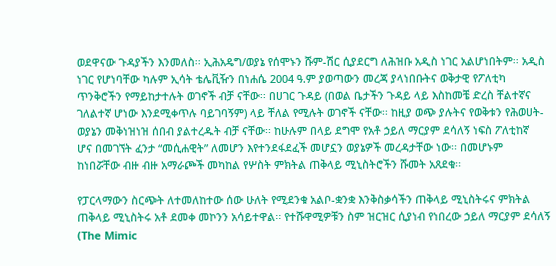ወደዋናው ጉዳያችን እንመለስ፡፡ ኢሕአዴግ/ወያኔ የሰሞኑን ሹም-ሽር ሲያደርግ ለሕዝቡ አዲስ ነገር አልሆነበትም፡፡ አዲስ
ነገር የሆነባቸው ካሉም ኢሳት ቴሌቪዥን በነሐሴ 2004 ዓ.ም ያወጣውን መረጃ ያላነበቡትና ወቅታዊ የፖለቲካ
ጥንቅሮችን የማይከታተሉት ወገኖች ብቻ ናቸው፡፡ በሀገር ጉዳይ (በወል ቤታችን ጉዳይ ላይ እስከመቼ ድረስ ቸልተኛና
ገለልተኛ ሆነው እንደሚቀጥሉ ባይገባኝም) ላይ ቸለል የሚሉት ወገኖች ናቸው፡፡ ከዚያ ወጭ ያሉትና የወቅቱን የሕወሀት-
ወያኔን መቅነዝነዝ ሰበብ ያልተረዱት ብቻ ናቸው፡፡ ከሁሉም በላይ ደግሞ የአቶ ኃይለ ማርያም ደሳለኝ ነፍስ ፖለቲከኛ
ሆና በመገኘት ፈንታ “መሲሐዊት” ለመሆን እየተንደፋደፈች መሆኗን ወያኔዎች መረዳታቸው ነው፡፡ በመሆኑም
ከነበሯቸው ብዙ ብዙ አማራጮች መካከል የሦስት ምክትል ጠቅላይ ሚኒስትሮችን ሹመት አጸደቁ፡፡

የፓርላማውን ስርጭት ለተመለከተው ሰው ሁለት የሚደንቁ አልቦ-ቋንቋ እንቅስቃሳችን ጠቅላይ ሚኒስትሩና ምክትል
ጠቅላይ ሚኒስትሩ አቶ ደመቀ መኮንን አሳይተዋል፡፡ የተሹዋሚዎቹን ስም ዝርዝር ሲያነብ የነበረው ኃይለ ማርያም ደሳለኝ
(The Mimic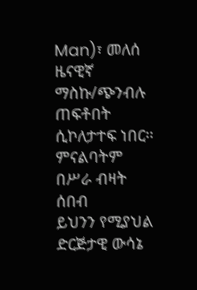Man)፣ መለሰ ዜናዊኛ ማስኩ/ጭንብሉ ጠፍቶበት ሲኮለታተፍ ነበር፡፡ ምናልባትም በሥራ ብዛት ሰበብ
ይህንን የሚያህል ድርጅታዊ ውሳኔ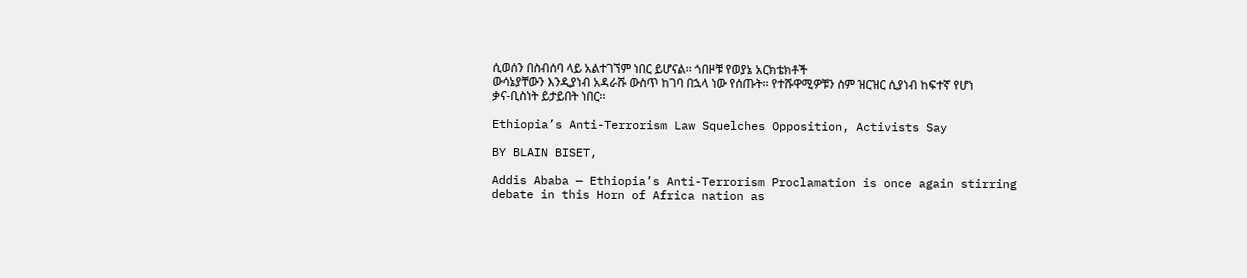ሲወሰን በስብሰባ ላይ አልተገኘም ነበር ይሆናል፡፡ ጎበዞቹ የወያኔ አርክቴክቶች
ውሳኔያቸውን እንዲያነብ አዳራሹ ውስጥ ከገባ በኋላ ነው የሰጡት፡፡ የተሹዋሚዎቹን ስም ዝርዝር ሲያነብ ከፍተኛ የሆነ
ቃና-ቢስነት ይታይበት ነበር፡፡

Ethiopia’s Anti-Terrorism Law Squelches Opposition, Activists Say

BY BLAIN BISET,

Addis Ababa — Ethiopia’s Anti-Terrorism Proclamation is once again stirring debate in this Horn of Africa nation as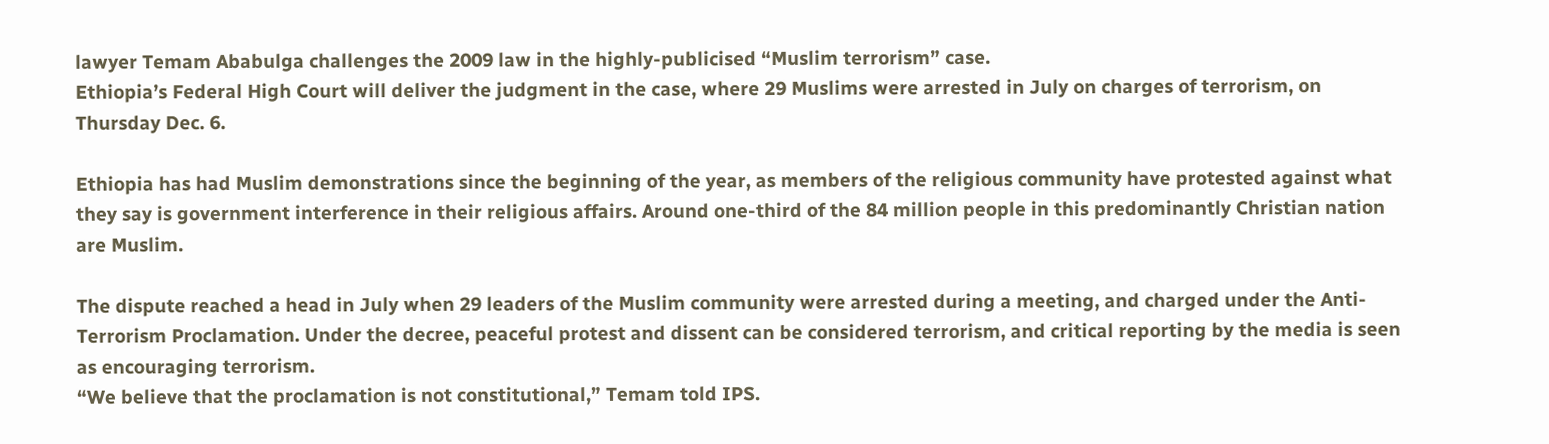lawyer Temam Ababulga challenges the 2009 law in the highly-publicised “Muslim terrorism” case.
Ethiopia’s Federal High Court will deliver the judgment in the case, where 29 Muslims were arrested in July on charges of terrorism, on Thursday Dec. 6.

Ethiopia has had Muslim demonstrations since the beginning of the year, as members of the religious community have protested against what they say is government interference in their religious affairs. Around one-third of the 84 million people in this predominantly Christian nation are Muslim.

The dispute reached a head in July when 29 leaders of the Muslim community were arrested during a meeting, and charged under the Anti-Terrorism Proclamation. Under the decree, peaceful protest and dissent can be considered terrorism, and critical reporting by the media is seen as encouraging terrorism.
“We believe that the proclamation is not constitutional,” Temam told IPS.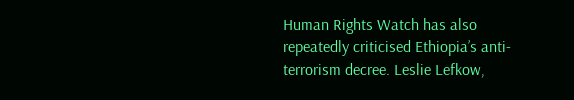Human Rights Watch has also repeatedly criticised Ethiopia’s anti-terrorism decree. Leslie Lefkow,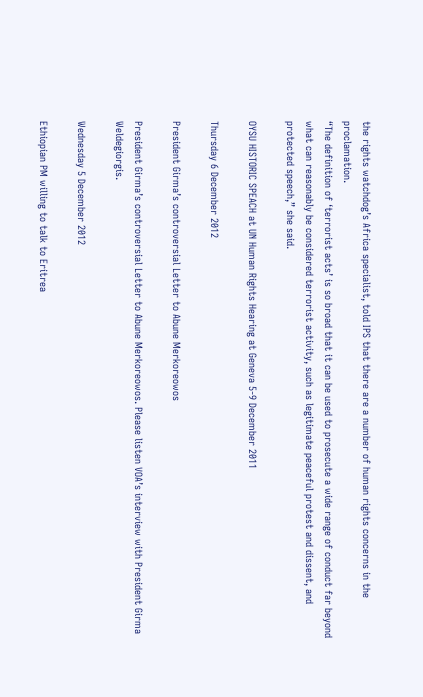the rights watchdog’s Africa specialist, told IPS that there are a number of human rights concerns in the proclamation.
“The definition of ‘terrorist acts’ is so broad that it can be used to prosecute a wide range of conduct far beyond what can reasonably be considered terrorist activity, such as legitimate peaceful protest and dissent, and protected speech,” she said.

OYSU HISTORIC SPEACH at UN Human Rights Hearing at Geneva 5-9 December 2011

Thursday 6 December 2012

President Girma’s controversial Letter to Abune Merkoreowos

President Girma’s controversial Letter to Abune Merkoreowos. Please listen VOA’s interview with President Girma Weldegiorgis.

Wednesday 5 December 2012

Ethiopian PM willing to talk to Eritrea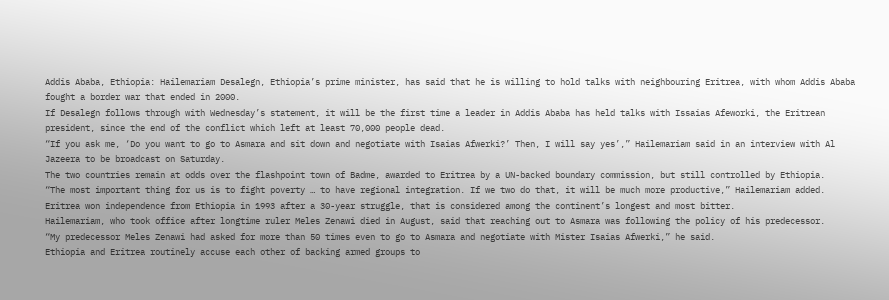Addis Ababa, Ethiopia: Hailemariam Desalegn, Ethiopia’s prime minister, has said that he is willing to hold talks with neighbouring Eritrea, with whom Addis Ababa fought a border war that ended in 2000.
If Desalegn follows through with Wednesday’s statement, it will be the first time a leader in Addis Ababa has held talks with Issaias Afeworki, the Eritrean president, since the end of the conflict which left at least 70,000 people dead.
“If you ask me, ‘Do you want to go to Asmara and sit down and negotiate with Isaias Afwerki?’ Then, I will say yes’,” Hailemariam said in an interview with Al Jazeera to be broadcast on Saturday.
The two countries remain at odds over the flashpoint town of Badme, awarded to Eritrea by a UN-backed boundary commission, but still controlled by Ethiopia.
“The most important thing for us is to fight poverty … to have regional integration. If we two do that, it will be much more productive,” Hailemariam added.
Eritrea won independence from Ethiopia in 1993 after a 30-year struggle, that is considered among the continent’s longest and most bitter.
Hailemariam, who took office after longtime ruler Meles Zenawi died in August, said that reaching out to Asmara was following the policy of his predecessor.
“My predecessor Meles Zenawi had asked for more than 50 times even to go to Asmara and negotiate with Mister Isaias Afwerki,” he said.
Ethiopia and Eritrea routinely accuse each other of backing armed groups to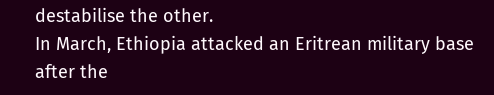destabilise the other.
In March, Ethiopia attacked an Eritrean military base after the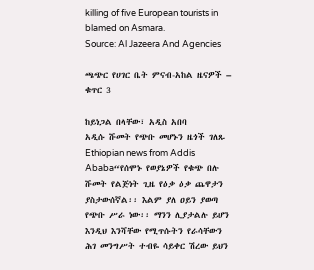killing of five European tourists in blamed on Asmara.
Source: Al Jazeera And Agencies

ጫጭር የሀገር ቤት ምናብ-አከል ዜናዎች – ቁጥር 3

ከይነጋል በላቸው፣ አዲስ አበባ
አዲሱ ሹመት የጭቡ መሆኑን ዜጎች ገለጹ
Ethiopian news from Addis Ababa“የሰሞኑ የወያኔዎች የቁጭ በሉ ሹመት የልጅነት ጊዜ የዕቃ ዕቃ ጨዋታን ያስታውሰኛል፡፡ እልም ያለ ዐይን ያወጣ የጭቡ ሥራ ነው፡፡ ማንን ሊያታልሉ ይሆን እንዲህ እንሻቸው የሚጥሱትን የራሳቸውን ሕገ መንግሥት ተብዬ ሳይቀር ሽረው ይህን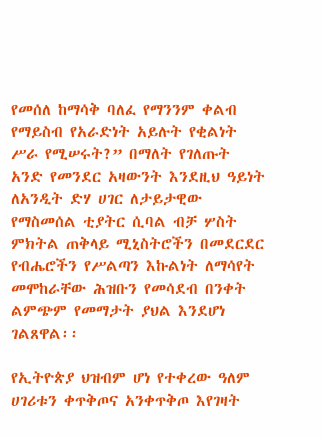የመሰለ ከማሳቅ ባለፈ የማንንም ቀልብ የማይስብ የአራድነት አይሉት የቂልነት ሥራ የሚሠሩት?” በማለት የገለጡት አንድ የመንደር አዛውንት እንደዚህ ዓይነት ለአንዲት ድሃ ሀገር ለታይታዊው የማስመሰል ቲያትር ሲባል ብቻ ሦስት ምክትል ጠቅላይ ሚኒስትሮችን በመደርደር የብሔሮችን የሥልጣን እኩልነት ለማሳየት መሞከራቸው ሕዝቡን የመሳደብ በንቀት ልምጭም የመማታት ያህል እንደሆነ ገልጸዋል፡፡

የኢትዮጵያ ህዝብም ሆነ የተቀረው ዓለም ሀገሪቱን ቀጥቅጦና አንቀጥቅጦ እየገዛት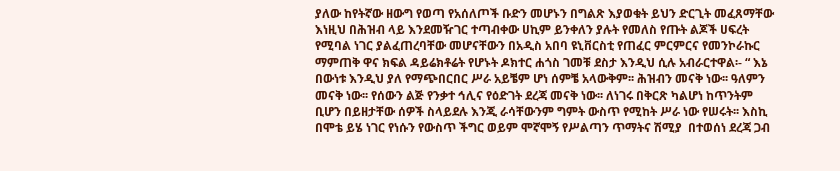ያለው ከየትኛው ዘውግ የወጣ የአሰለጦች ቡድን መሆኑን በግልጽ እያወቁት ይህን ድርጊት መፈጸማቸው እነዚህ በሕዝብ ላይ እንደመዥገር ተጣብቀው ሀኪም ይንቀለን ያሉት የመለስ የጡት ልጆች ሀፍረት የሚባል ነገር ያልፈጠረባቸው መሆናቸውን በአዲስ አበባ ዩኒቨርስቲ የጠፈር ምርምርና የመንኮራኩር ማምጠቅ ዋና ክፍል ዳይሬክቶሬት የሆኑት ዶክተር ሐጎስ ገመቹ ደስታ እንዲህ ሲሉ አብራርተዋል፡- “ እኔ በውነቱ እንዲህ ያለ የማጭበርበር ሥራ አይቼም ሆነ ሰምቼ አላውቅም፡፡ ሕዝብን መናቅ ነው፡፡ ዓለምን መናቅ ነው፡፡ የሰውን ልጅ የንቃተ ኅሊና የዕድገት ደረጃ መናቅ ነው፡፡ ለነገሩ በቅርጽ ካልሆነ ከጥንትም ቢሆን በይዘታቸው ሰዎች ስላይደሉ እንጂ ራሳቸውንም ግምት ውስጥ የሚከት ሥራ ነው የሠሩት፡፡ እስኪ በሞቴ ይሄ ነገር የነሱን የውስጥ ችግር ወይም ሞኛሞኝ የሥልጣን ጥማትና ሽሚያ  በተወሰነ ደረጃ ጋብ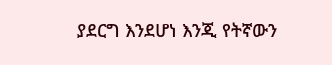ያደርግ እንደሆነ እንጂ የትኛውን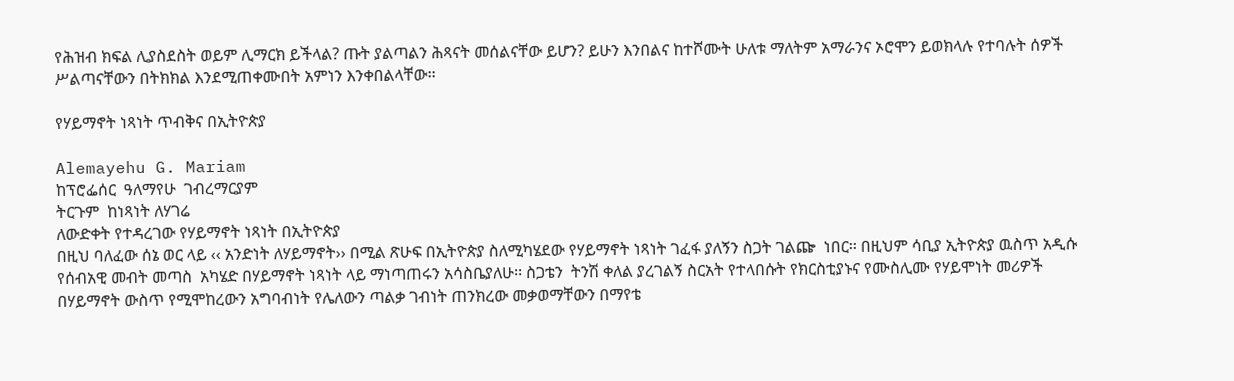የሕዝብ ክፍል ሊያስደስት ወይም ሊማርክ ይችላል? ጡት ያልጣልን ሕጻናት መሰልናቸው ይሆን? ይሁን እንበልና ከተሾሙት ሁለቱ ማለትም አማራንና ኦሮሞን ይወክላሉ የተባሉት ሰዎች ሥልጣናቸውን በትክክል እንደሚጠቀሙበት አምነን እንቀበልላቸው፡፡

የሃይማኖት ነጻነት ጥብቅና በኢትዮጵያ

Alemayehu G. Mariam
ከፕሮፌሰር  ዓለማየሁ  ገብረማርያም
ትርጉም  ከነጻነት ለሃገሬ
ለውድቀት የተዳረገው የሃይማኖት ነጻነት በኢትዮጵያ
በዚህ ባለፈው ሰኔ ወር ላይ ‹‹ አንድነት ለሃይማኖት›› በሚል ጽሁፍ በኢትዮጵያ ስለሚካሄደው የሃይማኖት ነጻነት ገፈፋ ያለኝን ስጋት ገልጬ  ነበር፡፡ በዚህም ሳቢያ ኢትዮጵያ ዉስጥ አዲሱ የሰብአዊ መብት መጣስ  አካሄድ በሃይማኖት ነጻነት ላይ ማነጣጠሩን አሳስቤያለሁ፡፡ ስጋቴን  ትንሽ ቀለል ያረገልኝ ስርአት የተላበሱት የክርስቲያኑና የሙስሊሙ የሃይሞነት መሪዎች በሃይማኖት ውስጥ የሚሞከረውን አግባብነት የሌለውን ጣልቃ ገብነት ጠንክረው መቃወማቸውን በማየቴ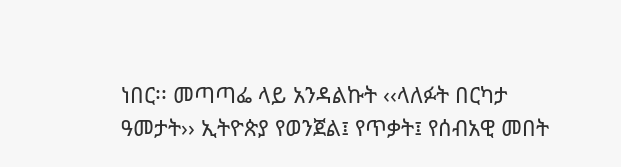ነበር፡፡ መጣጣፌ ላይ አንዳልኩት ‹‹ላለፉት በርካታ ዓመታት›› ኢትዮጵያ የወንጀል፤ የጥቃት፤ የሰብአዊ መበት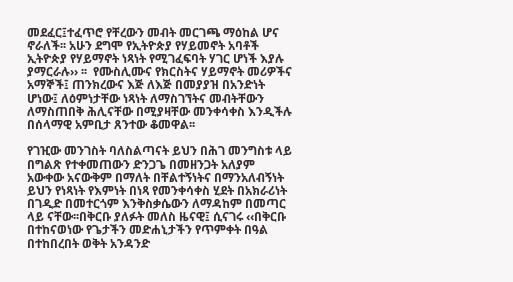መደፈር፤ተፈጥሮ የቸረውን መብት መርገጫ ማዕከል ሆና ኖራለች፡፡ አሁን ደግሞ የኢትዮጵያ የሃይመኖት አባቶች ኢትዮጵያ የሃይማኖት ነጻነት የሚገፈፍባት ሃገር ሆነች እያሉ ያማርራሉ›› ፡፡  የሙስሊሙና የክርስትና ሃይማኖት መሪዎችና አማኞች፤ ጠንክረውና እጅ ለእጅ በመያያዝ በአንድነት ሆነው፤ ለዕምነታቸው ነጻነት ለማስገኘትና መብትቸውን ለማስጠበቅ ሕሊናቸው በሚያዛቸው መንቀሳቀስ እንዲችሉ በሰላማዊ አምቢታ ጸንተው ቆመዋል፡፡

የገዢው መንገስት ባለስልጣናት ይህን በሕገ መንግስቱ ላይ በግልጽ የተቀመጠውን ድንጋጌ በመዘንጋት አለያም አውቀው አናውቅም በማለት በቸልተኝነትና በማንአለብኝነት ይህን የነጻነት የእምነት በነጻ የመንቀሳቀስ ሂደት በአክራሪነት በገዲድ በመተርጎም እንቅስቃሴውን ለማዳከም በመጣር ላይ ናቸው፡፡በቅርቡ ያለፉት መለስ ዜናዊ፤ ሲናገሩ ‹‹በቅርቡ በተከናወነው የጌታችን መድሐኒታችን የጥምቀት በዓል በተከበረበት ወቅት አንዳንድ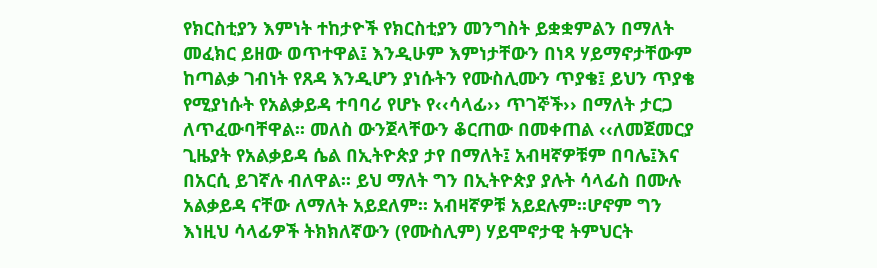የክርስቲያን እምነት ተከታዮች የክርስቲያን መንግስት ይቋቋምልን በማለት መፈክር ይዘው ወጥተዋል፤ እንዲሁም እምነታቸውን በነጻ ሃይማኖታቸውም ከጣልቃ ገብነት የጸዳ እንዲሆን ያነሱትን የሙስሊሙን ጥያቄ፤ ይህን ጥያቄ የሚያነሱት የአልቃይዳ ተባባሪ የሆኑ የ‹‹ሳላፊ›› ጥገኞች›› በማለት ታርጋ ለጥፈውባቸዋል፡፡ መለስ ውንጀላቸውን ቆርጠው በመቀጠል ‹‹ለመጀመርያ ጊዜያት የአልቃይዳ ሴል በኢትዮጵያ ታየ በማለት፤ አብዛኛዎቹም በባሌ፤እና በአርሲ ይገኛሉ ብለዋል፡፡ ይህ ማለት ግን በኢትዮጵያ ያሉት ሳላፊስ በሙሉ አልቃይዳ ናቸው ለማለት አይደለም፡፡ አብዛኛዎቹ አይደሉም፡፡ሆኖም ግን እነዚህ ሳላፊዎች ትክክለኛውን (የሙስሊም) ሃይሞኖታዊ ትምህርት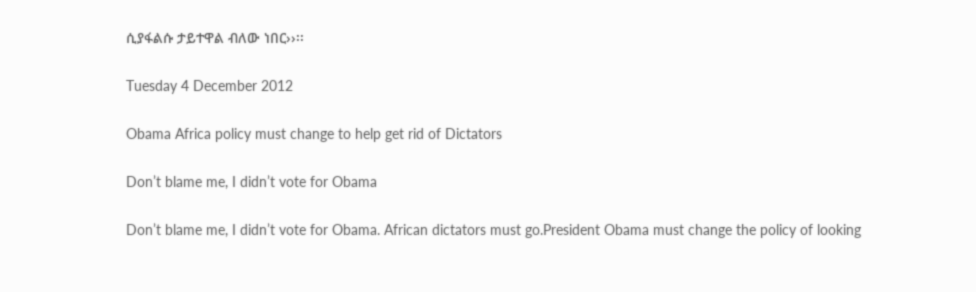ሲያፋልሱ ታይተዋል ብለው ነበር››፡፡

Tuesday 4 December 2012

Obama Africa policy must change to help get rid of Dictators

Don’t blame me, I didn’t vote for Obama

Don’t blame me, I didn’t vote for Obama. African dictators must go.President Obama must change the policy of looking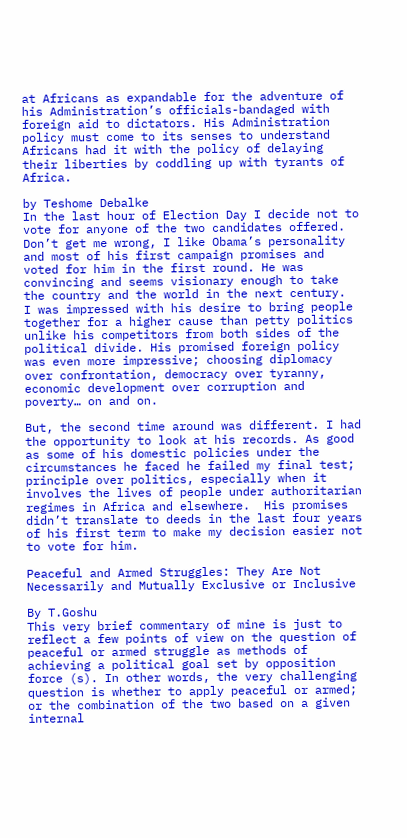at Africans as expandable for the adventure of his Administration’s officials-bandaged with foreign aid to dictators. His Administration policy must come to its senses to understand Africans had it with the policy of delaying their liberties by coddling up with tyrants of Africa.

by Teshome Debalke
In the last hour of Election Day I decide not to vote for anyone of the two candidates offered.  Don’t get me wrong, I like Obama’s personality and most of his first campaign promises and voted for him in the first round. He was convincing and seems visionary enough to take the country and the world in the next century.  I was impressed with his desire to bring people together for a higher cause than petty politics unlike his competitors from both sides of the political divide. His promised foreign policy was even more impressive; choosing diplomacy over confrontation, democracy over tyranny, economic development over corruption and poverty… on and on.

But, the second time around was different. I had the opportunity to look at his records. As good as some of his domestic policies under the circumstances he faced he failed my final test; principle over politics, especially when it involves the lives of people under authoritarian regimes in Africa and elsewhere.  His promises didn’t translate to deeds in the last four years of his first term to make my decision easier not to vote for him.

Peaceful and Armed Struggles: They Are Not Necessarily and Mutually Exclusive or Inclusive

By T.Goshu
This very brief commentary of mine is just to reflect a few points of view on the question of peaceful or armed struggle as methods of achieving a political goal set by opposition force (s). In other words, the very challenging question is whether to apply peaceful or armed; or the combination of the two based on a given internal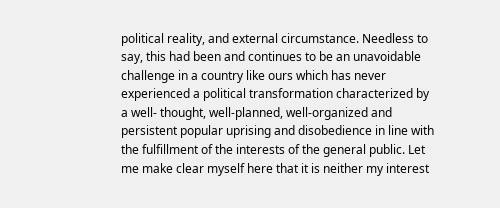political reality, and external circumstance. Needless to say, this had been and continues to be an unavoidable challenge in a country like ours which has never experienced a political transformation characterized by a well- thought, well-planned, well-organized and persistent popular uprising and disobedience in line with the fulfillment of the interests of the general public. Let me make clear myself here that it is neither my interest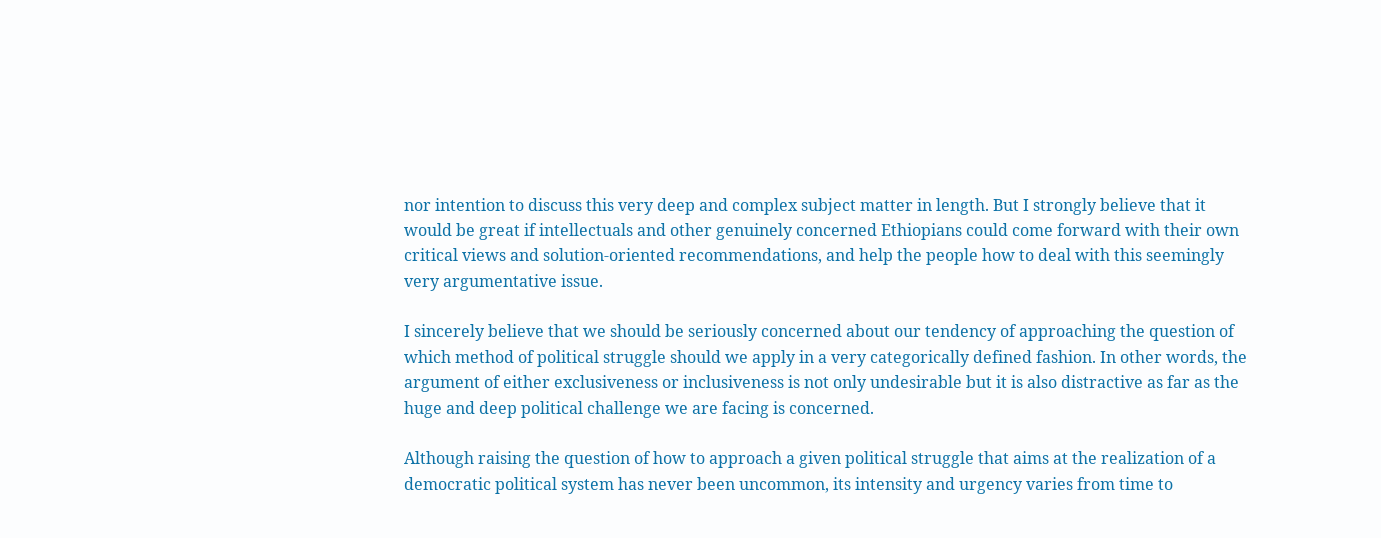nor intention to discuss this very deep and complex subject matter in length. But I strongly believe that it would be great if intellectuals and other genuinely concerned Ethiopians could come forward with their own critical views and solution-oriented recommendations, and help the people how to deal with this seemingly very argumentative issue.

I sincerely believe that we should be seriously concerned about our tendency of approaching the question of which method of political struggle should we apply in a very categorically defined fashion. In other words, the argument of either exclusiveness or inclusiveness is not only undesirable but it is also distractive as far as the huge and deep political challenge we are facing is concerned.

Although raising the question of how to approach a given political struggle that aims at the realization of a democratic political system has never been uncommon, its intensity and urgency varies from time to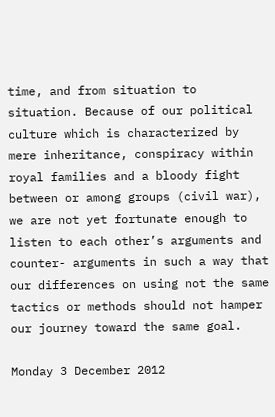time, and from situation to situation. Because of our political culture which is characterized by mere inheritance, conspiracy within royal families and a bloody fight between or among groups (civil war), we are not yet fortunate enough to listen to each other’s arguments and counter- arguments in such a way that our differences on using not the same tactics or methods should not hamper our journey toward the same goal.

Monday 3 December 2012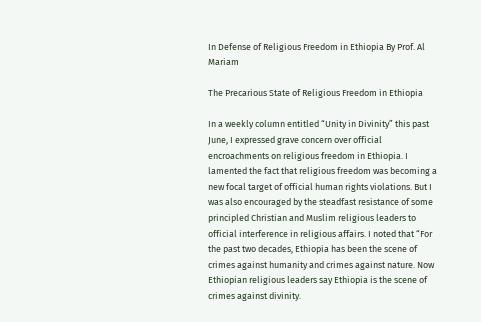In Defense of Religious Freedom in Ethiopia By Prof. Al Mariam

The Precarious State of Religious Freedom in Ethiopia

In a weekly column entitled “Unity in Divinity” this past June, I expressed grave concern over official encroachments on religious freedom in Ethiopia. I lamented the fact that religious freedom was becoming a new focal target of official human rights violations. But I was also encouraged by the steadfast resistance of some principled Christian and Muslim religious leaders to official interference in religious affairs. I noted that “For the past two decades, Ethiopia has been the scene of crimes against humanity and crimes against nature. Now Ethiopian religious leaders say Ethiopia is the scene of crimes against divinity.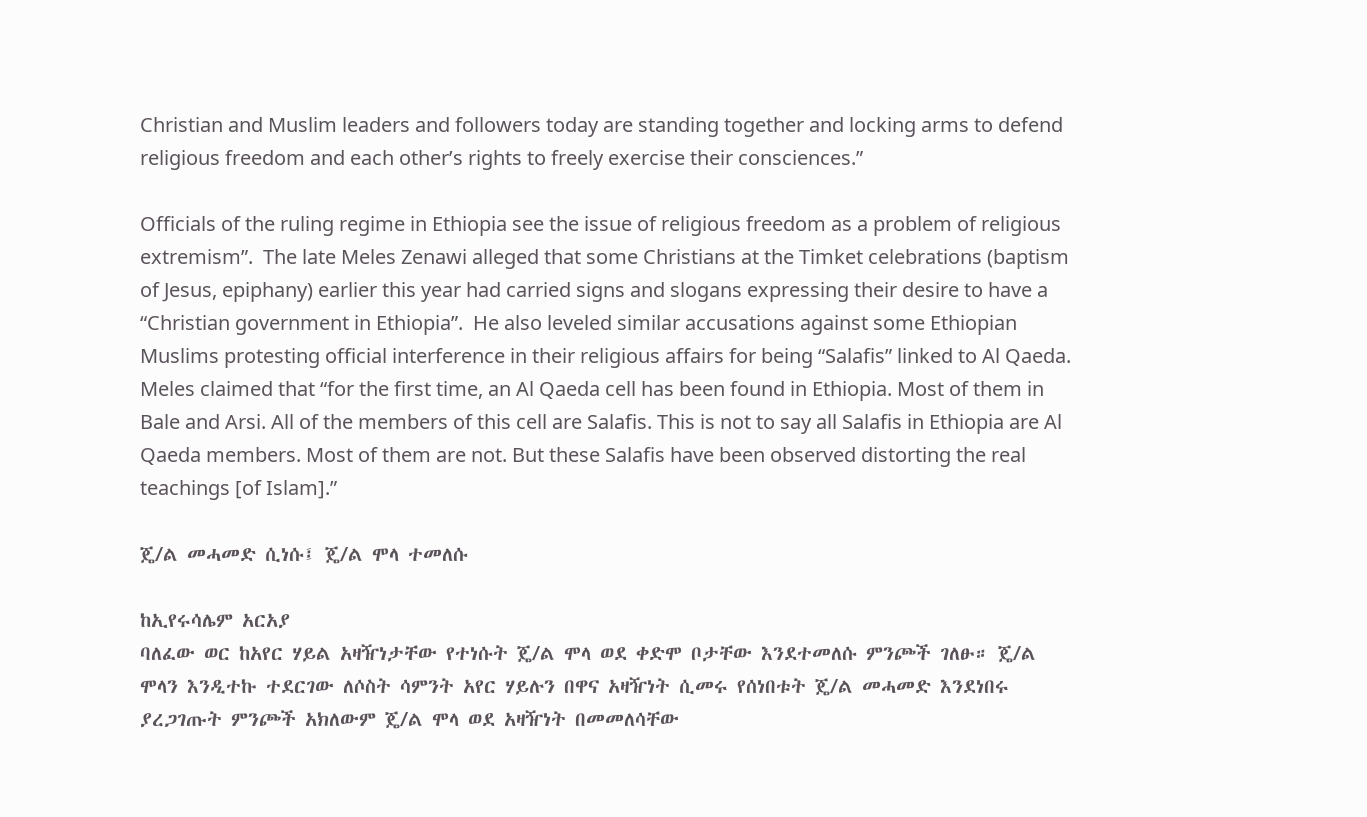Christian and Muslim leaders and followers today are standing together and locking arms to defend religious freedom and each other’s rights to freely exercise their consciences.”

Officials of the ruling regime in Ethiopia see the issue of religious freedom as a problem of religious extremism”.  The late Meles Zenawi alleged that some Christians at the Timket celebrations (baptism of Jesus, epiphany) earlier this year had carried signs and slogans expressing their desire to have a “Christian government in Ethiopia”.  He also leveled similar accusations against some Ethiopian Muslims protesting official interference in their religious affairs for being “Salafis” linked to Al Qaeda. Meles claimed that “for the first time, an Al Qaeda cell has been found in Ethiopia. Most of them in Bale and Arsi. All of the members of this cell are Salafis. This is not to say all Salafis in Ethiopia are Al Qaeda members. Most of them are not. But these Salafis have been observed distorting the real teachings [of Islam].”

ጄ/ል መሓመድ ሲነሱ፤ ጄ/ል ሞላ ተመለሱ

ከኢየሩሳሌም አርአያ
ባለፈው ወር ከአየር ሃይል አዛዥነታቸው የተነሱት ጄ/ል ሞላ ወደ ቀድሞ ቦታቸው እንደተመለሱ ምንጮች ገለፁ። ጄ/ል ሞላን እንዲተኩ ተደርገው ለሶስት ሳምንት አየር ሃይሉን በዋና አዛዥነት ሲመሩ የሰነበቱት ጄ/ል መሓመድ እንደነበሩ ያረጋገጡት ምንጮች አክለውም ጄ/ል ሞላ ወደ አዛዥነት በመመለሳቸው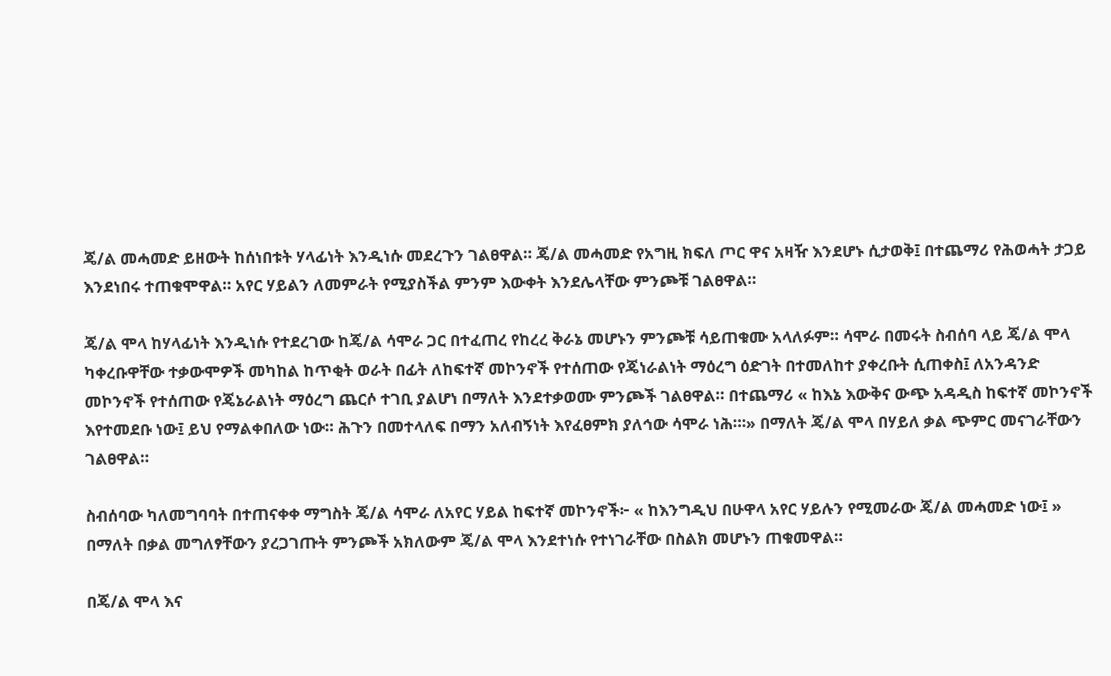ጄ/ል መሓመድ ይዘውት ከሰነበቱት ሃላፊነት እንዲነሱ መደረጉን ገልፀዋል። ጄ/ል መሓመድ የአግዚ ክፍለ ጦር ዋና አዛዥ እንደሆኑ ሲታወቅ፤ በተጨማሪ የሕወሓት ታጋይ እንደነበሩ ተጠቁሞዋል። አየር ሃይልን ለመምራት የሚያስችል ምንም እውቀት እንደሌላቸው ምንጮቹ ገልፀዋል።

ጄ/ል ሞላ ከሃላፊነት እንዲነሱ የተደረገው ከጄ/ል ሳሞራ ጋር በተፈጠረ የከረረ ቅራኔ መሆኑን ምንጮቹ ሳይጠቁሙ አላለፉም። ሳሞራ በመሩት ስብሰባ ላይ ጄ/ል ሞላ ካቀረቡዋቸው ተቃውሞዎች መካከል ከጥቂት ወራት በፊት ለከፍተኛ መኮንኖች የተሰጠው የጄነራልነት ማዕረግ ዕድገት በተመለከተ ያቀረቡት ሲጠቀስ፤ ለአንዳንድ መኮንኖች የተሰጠው የጄኔራልነት ማዕረግ ጨርሶ ተገቢ ያልሆነ በማለት እንደተቃወሙ ምንጮች ገልፀዋል። በተጨማሪ « ከእኔ እውቅና ውጭ አዳዲስ ከፍተኛ መኮንኖች እየተመደቡ ነው፤ ይህ የማልቀበለው ነው። ሕጉን በመተላለፍ በማን አለብኝነት እየፈፀምክ ያለኅው ሳሞራ ነሕ።፡» በማለት ጄ/ል ሞላ በሃይለ ቃል ጭምር መናገራቸውን ገልፀዋል።

ስብሰባው ካለመግባባት በተጠናቀቀ ማግስት ጄ/ል ሳሞራ ለአየር ሃይል ከፍተኛ መኮንኖች፦ « ከእንግዲህ በሁዋላ አየር ሃይሉን የሚመራው ጄ/ል መሓመድ ነው፤ » በማለት በቃል መግለፃቸውን ያረጋገጡት ምንጮች አክለውም ጄ/ል ሞላ እንደተነሱ የተነገራቸው በስልክ መሆኑን ጠቁመዋል።

በጄ/ል ሞላ እና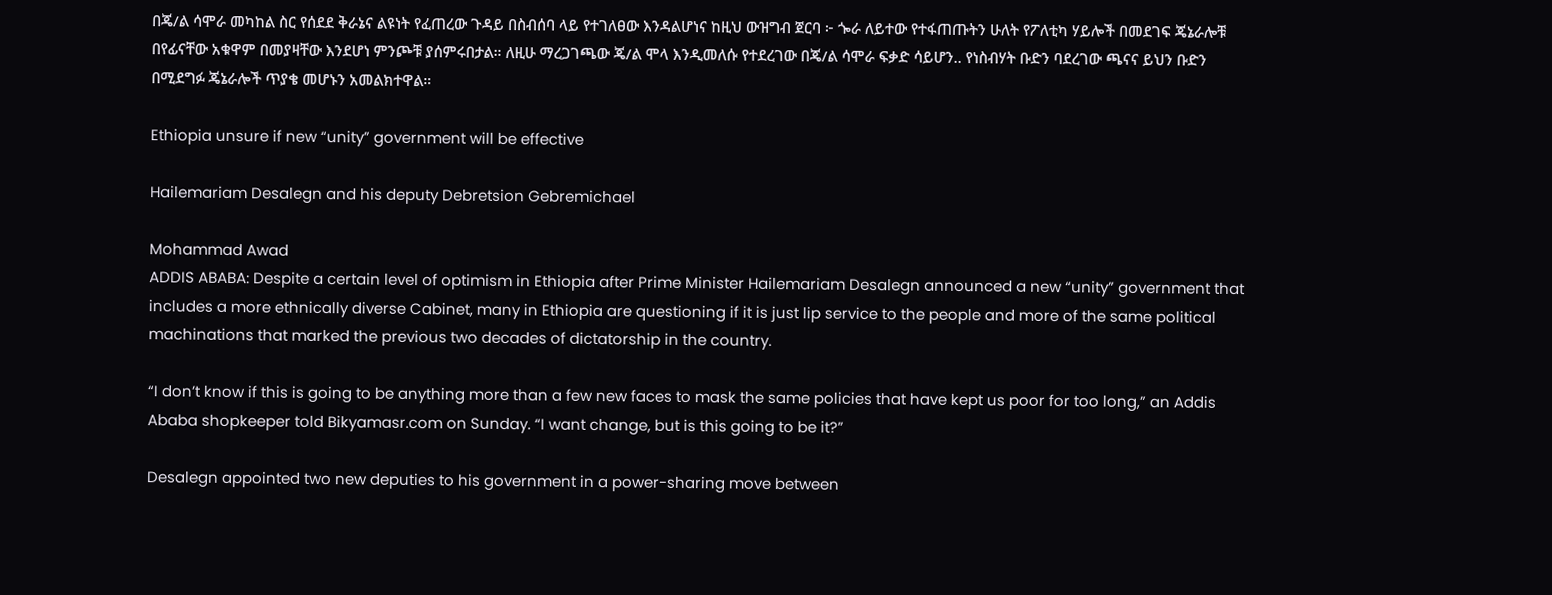በጄ/ል ሳሞራ መካከል ስር የሰደደ ቅራኔና ልዩነት የፈጠረው ጉዳይ በስብሰባ ላይ የተገለፀው እንዳልሆነና ከዚህ ውዝግብ ጀርባ ፦ ጐራ ለይተው የተፋጠጡትን ሁለት የፖለቲካ ሃይሎች በመደገፍ ጄኔራሎቹ በየፊናቸው አቁዋም በመያዛቸው እንደሆነ ምንጮቹ ያሰምሩበታል። ለዚሁ ማረጋገጫው ጄ/ል ሞላ እንዲመለሱ የተደረገው በጄ/ል ሳሞራ ፍቃድ ሳይሆን.. የነስብሃት ቡድን ባደረገው ጫናና ይህን ቡድን በሚደግፉ ጄኔራሎች ጥያቄ መሆኑን አመልክተዋል።

Ethiopia unsure if new “unity” government will be effective

Hailemariam Desalegn and his deputy Debretsion Gebremichael

Mohammad Awad
ADDIS ABABA: Despite a certain level of optimism in Ethiopia after Prime Minister Hailemariam Desalegn announced a new “unity” government that includes a more ethnically diverse Cabinet, many in Ethiopia are questioning if it is just lip service to the people and more of the same political machinations that marked the previous two decades of dictatorship in the country.

“I don’t know if this is going to be anything more than a few new faces to mask the same policies that have kept us poor for too long,” an Addis Ababa shopkeeper told Bikyamasr.com on Sunday. “I want change, but is this going to be it?”

Desalegn appointed two new deputies to his government in a power-sharing move between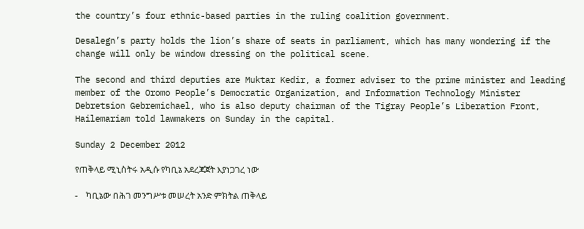the country’s four ethnic-based parties in the ruling coalition government.

Desalegn’s party holds the lion’s share of seats in parliament, which has many wondering if the change will only be window dressing on the political scene.

The second and third deputies are Muktar Kedir, a former adviser to the prime minister and leading member of the Oromo People’s Democratic Organization, and Information Technology Minister Debretsion Gebremichael, who is also deputy chairman of the Tigray People’s Liberation Front, Hailemariam told lawmakers on Sunday in the capital.

Sunday 2 December 2012

የጠቅላይ ሚኒስትሩ አዲሱ የካቢኔ አደረጃጀት እያነጋገረ ነው

-    ካቢኔው በሕገ መንግሥቱ መሠረት አንድ ምክትል ጠቅላይ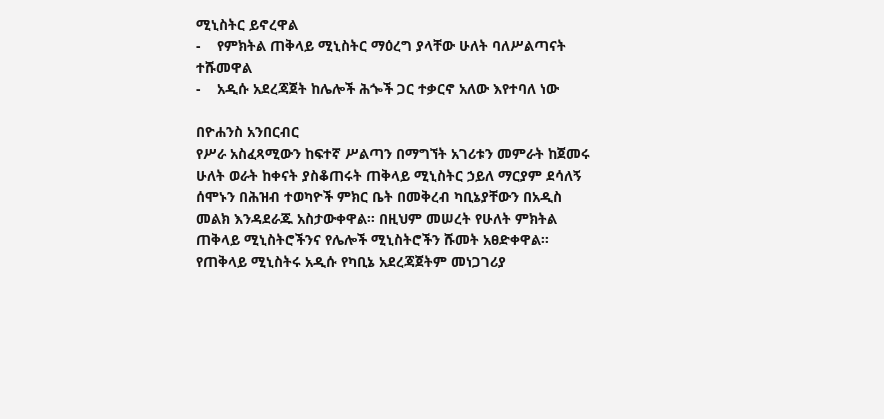ሚኒስትር ይኖረዋል
-    የምክትል ጠቅላይ ሚኒስትር ማዕረግ ያላቸው ሁለት ባለሥልጣናት ተሹመዋል
-    አዲሱ አደረጃጀት ከሌሎች ሕጐች ጋር ተቃርኖ አለው እየተባለ ነው

በዮሐንስ አንበርብር
የሥራ አስፈጻሚውን ከፍተኛ ሥልጣን በማግኘት አገሪቱን መምራት ከጀመሩ ሁለት ወራት ከቀናት ያስቆጠሩት ጠቅላይ ሚኒስትር ኃይለ ማርያም ደሳለኝ ሰሞኑን በሕዝብ ተወካዮች ምክር ቤት በመቅረብ ካቢኔያቸውን በአዲስ መልክ እንዳደራጁ አስታውቀዋል፡፡ በዚህም መሠረት የሁለት ምክትል ጠቅላይ ሚኒስትሮችንና የሌሎች ሚኒስትሮችን ሹመት አፀድቀዋል፡፡ የጠቅላይ ሚኒስትሩ አዲሱ የካቢኔ አደረጃጀትም መነጋገሪያ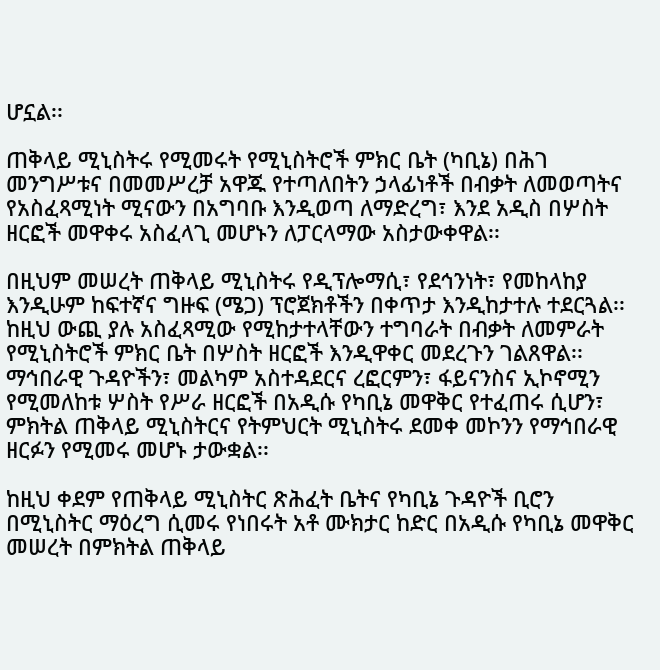ሆኗል፡፡

ጠቅላይ ሚኒስትሩ የሚመሩት የሚኒስትሮች ምክር ቤት (ካቢኔ) በሕገ መንግሥቱና በመመሥረቻ አዋጁ የተጣለበትን ኃላፊነቶች በብቃት ለመወጣትና የአስፈጻሚነት ሚናውን በአግባቡ እንዲወጣ ለማድረግ፣ እንደ አዲስ በሦስት ዘርፎች መዋቀሩ አስፈላጊ መሆኑን ለፓርላማው አስታውቀዋል፡፡

በዚህም መሠረት ጠቅላይ ሚኒስትሩ የዲፕሎማሲ፣ የደኅንነት፣ የመከላከያ እንዲሁም ከፍተኛና ግዙፍ (ሜጋ) ፕሮጀክቶችን በቀጥታ እንዲከታተሉ ተደርጓል፡፡ ከዚህ ውጪ ያሉ አስፈጻሚው የሚከታተላቸውን ተግባራት በብቃት ለመምራት የሚኒስትሮች ምክር ቤት በሦስት ዘርፎች እንዲዋቀር መደረጉን ገልጸዋል፡፡ ማኅበራዊ ጉዳዮችን፣ መልካም አስተዳደርና ረፎርምን፣ ፋይናንስና ኢኮኖሚን የሚመለከቱ ሦስት የሥራ ዘርፎች በአዲሱ የካቢኔ መዋቅር የተፈጠሩ ሲሆን፣ ምክትል ጠቅላይ ሚኒስትርና የትምህርት ሚኒስትሩ ደመቀ መኮንን የማኅበራዊ ዘርፉን የሚመሩ መሆኑ ታውቋል፡፡

ከዚህ ቀደም የጠቅላይ ሚኒስትር ጽሕፈት ቤትና የካቢኔ ጉዳዮች ቢሮን በሚኒስትር ማዕረግ ሲመሩ የነበሩት አቶ ሙክታር ከድር በአዲሱ የካቢኔ መዋቅር መሠረት በምክትል ጠቅላይ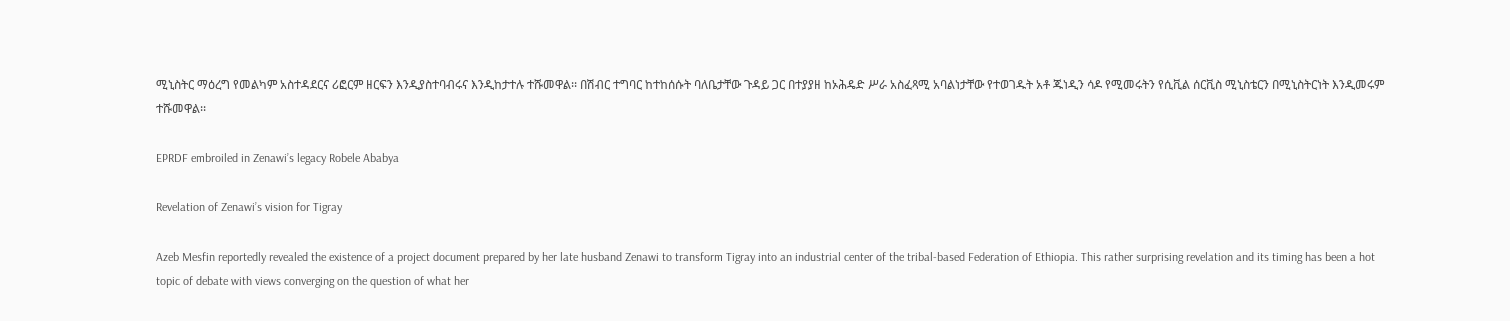ሚኒስትር ማዕረግ የመልካም አስተዳደርና ሪፎርም ዘርፍን እንዲያስተባብሩና እንዲከታተሉ ተሹመዋል፡፡ በሽብር ተግባር ከተከሰሱት ባለቤታቸው ጉዳይ ጋር በተያያዘ ከኦሕዴድ ሥራ አስፈጻሚ አባልነታቸው የተወገዱት አቶ ጁነዲን ሳዶ የሚመሩትን የሲቪል ሰርቪስ ሚኒስቴርን በሚኒስትርነት እንዲመሩም ተሹመዋል፡፡

EPRDF embroiled in Zenawi’s legacy Robele Ababya

Revelation of Zenawi’s vision for Tigray

Azeb Mesfin reportedly revealed the existence of a project document prepared by her late husband Zenawi to transform Tigray into an industrial center of the tribal-based Federation of Ethiopia. This rather surprising revelation and its timing has been a hot topic of debate with views converging on the question of what her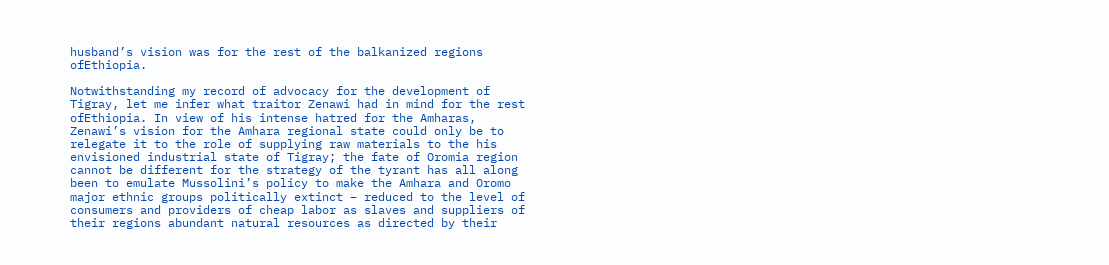husband’s vision was for the rest of the balkanized regions ofEthiopia.

Notwithstanding my record of advocacy for the development of Tigray, let me infer what traitor Zenawi had in mind for the rest ofEthiopia. In view of his intense hatred for the Amharas, Zenawi’s vision for the Amhara regional state could only be to relegate it to the role of supplying raw materials to the his envisioned industrial state of Tigray; the fate of Oromia region cannot be different for the strategy of the tyrant has all along been to emulate Mussolini’s policy to make the Amhara and Oromo major ethnic groups politically extinct – reduced to the level of consumers and providers of cheap labor as slaves and suppliers of their regions abundant natural resources as directed by their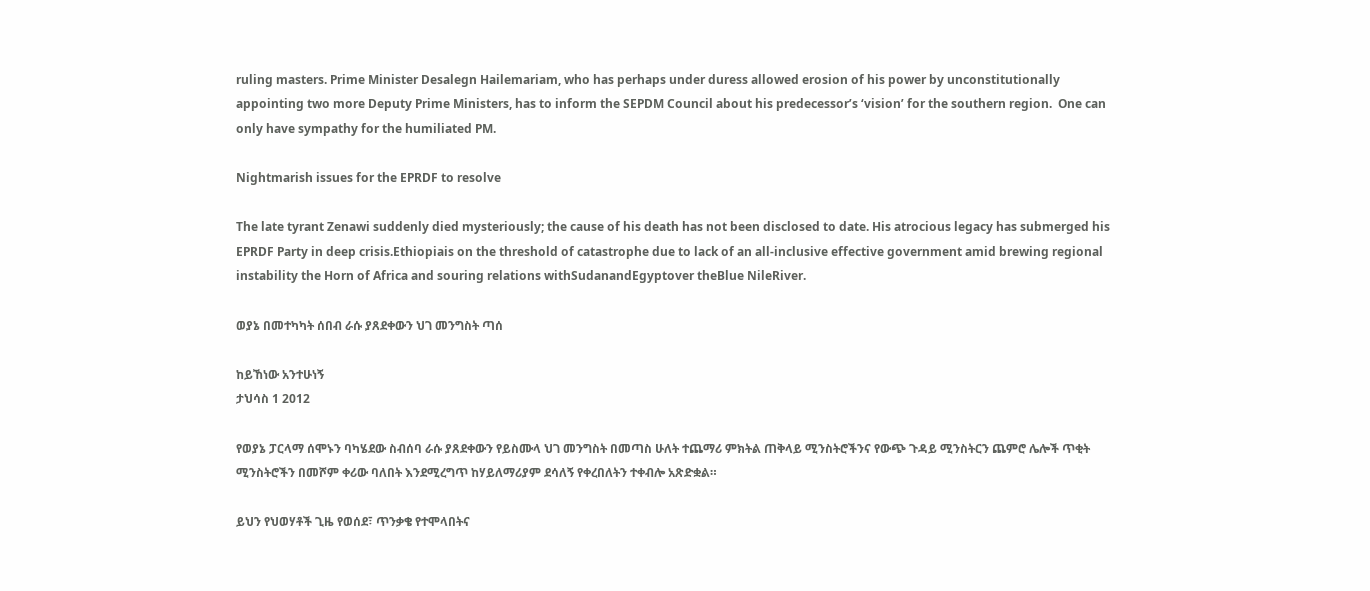ruling masters. Prime Minister Desalegn Hailemariam, who has perhaps under duress allowed erosion of his power by unconstitutionally appointing two more Deputy Prime Ministers, has to inform the SEPDM Council about his predecessor’s ‘vision’ for the southern region.  One can only have sympathy for the humiliated PM.

Nightmarish issues for the EPRDF to resolve

The late tyrant Zenawi suddenly died mysteriously; the cause of his death has not been disclosed to date. His atrocious legacy has submerged his EPRDF Party in deep crisis.Ethiopiais on the threshold of catastrophe due to lack of an all-inclusive effective government amid brewing regional instability the Horn of Africa and souring relations withSudanandEgyptover theBlue NileRiver.

ወያኔ በመተካካት ሰበብ ራሱ ያጸደቀውን ህገ መንግስት ጣሰ

ከይኸነው አንተሁነኝ
ታህሳስ 1 2012

የወያኔ ፓርላማ ሰሞኑን ባካሄደው ስብሰባ ራሱ ያጸደቀውን የይስሙላ ህገ መንግስት በመጣስ ሁለት ተጨማሪ ምክትል ጠቅላይ ሚንስትሮችንና የውጭ ጉዳይ ሚንስትርን ጨምሮ ሌሎች ጥቂት ሚንስትሮችን በመሾም ቀሪው ባለበት እንደሚረግጥ ከሃይለማሪያም ደሳለኝ የቀረበለትን ተቀብሎ አጽድቋል።

ይህን የህወሃቶች ጊዜ የወሰደ፣ ጥንቃቄ የተሞላበትና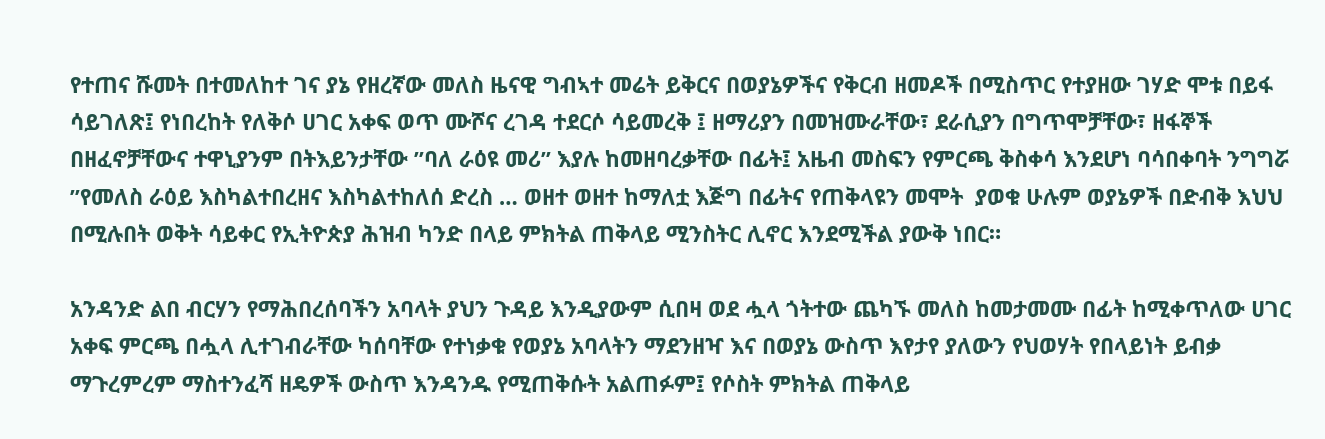የተጠና ሹመት በተመለከተ ገና ያኔ የዘረኛው መለስ ዜናዊ ግብኣተ መሬት ይቅርና በወያኔዎችና የቅርብ ዘመዶች በሚስጥር የተያዘው ገሃድ ሞቱ በይፋ ሳይገለጽ፤ የነበረከት የለቅሶ ሀገር አቀፍ ወጥ ሙሾና ረገዳ ተደርሶ ሳይመረቅ ፤ ዘማሪያን በመዝሙራቸው፣ ደራሲያን በግጥሞቻቸው፣ ዘፋኞች በዘፈኖቻቸውና ተዋኒያንም በትእይንታቸው ”ባለ ራዕዩ መሪ” እያሉ ከመዘባረቃቸው በፊት፤ አዜብ መስፍን የምርጫ ቅስቀሳ እንደሆነ ባሳበቀባት ንግግሯ ”የመለስ ራዕይ እስካልተበረዘና እስካልተከለሰ ድረስ … ወዘተ ወዘተ ከማለቷ እጅግ በፊትና የጠቅላዩን መሞት  ያወቁ ሁሉም ወያኔዎች በድብቅ እህህ በሚሉበት ወቅት ሳይቀር የኢትዮጵያ ሕዝብ ካንድ በላይ ምክትል ጠቅላይ ሚንስትር ሊኖር እንደሚችል ያውቅ ነበር።

አንዳንድ ልበ ብርሃን የማሕበረሰባችን አባላት ያህን ጉዳይ እንዲያውም ሲበዛ ወደ ሗላ ጎትተው ጨካኙ መለስ ከመታመሙ በፊት ከሚቀጥለው ሀገር አቀፍ ምርጫ በሗላ ሊተገብራቸው ካሰባቸው የተነቃቁ የወያኔ አባላትን ማደንዘዣ እና በወያኔ ውስጥ እየታየ ያለውን የህወሃት የበላይነት ይብቃ ማጉረምረም ማስተንፈሻ ዘዴዎች ውስጥ እንዳንዱ የሚጠቅሱት አልጠፉም፤ የሶስት ምክትል ጠቅላይ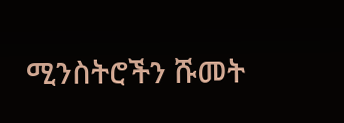ሚንስትሮችን ሹመት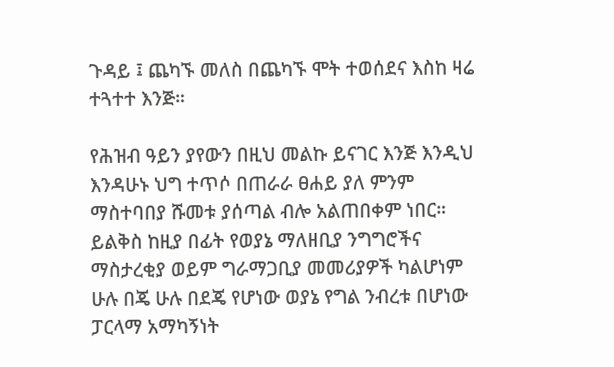ጉዳይ ፤ ጨካኙ መለስ በጨካኙ ሞት ተወሰደና እስከ ዛሬ ተጓተተ እንጅ።

የሕዝብ ዓይን ያየውን በዚህ መልኩ ይናገር እንጅ እንዲህ እንዳሁኑ ህግ ተጥሶ በጠራራ ፀሐይ ያለ ምንም ማስተባበያ ሹመቱ ያሰጣል ብሎ አልጠበቀም ነበር። ይልቅስ ከዚያ በፊት የወያኔ ማለዘቢያ ንግግሮችና ማስታረቂያ ወይም ግራማጋቢያ መመሪያዎች ካልሆነም  ሁሉ በጄ ሁሉ በደጄ የሆነው ወያኔ የግል ንብረቱ በሆነው ፓርላማ አማካኝነት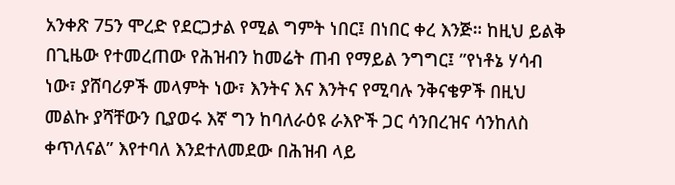አንቀጽ 75ን ሞረድ የደርጋታል የሚል ግምት ነበር፤ በነበር ቀረ እንጅ። ከዚህ ይልቅ በጊዜው የተመረጠው የሕዝብን ከመሬት ጠብ የማይል ንግግር፤ ”የነቶኔ ሃሳብ ነው፣ ያሸባሪዎች መላምት ነው፣ እንትና እና እንትና የሚባሉ ንቅናቄዎች በዚህ መልኩ ያሻቸውን ቢያወሩ እኛ ግን ከባለራዕዩ ራእዮች ጋር ሳንበረዝና ሳንከለስ ቀጥለናል” እየተባለ እንደተለመደው በሕዝብ ላይ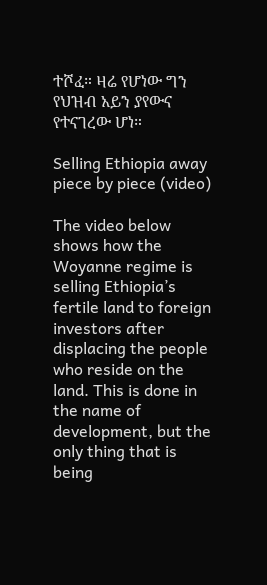ተሾፈ። ዛሬ የሆነው ግን የህዝብ አይን ያየውና የተናገረው ሆነ።

Selling Ethiopia away piece by piece (video)

The video below shows how the Woyanne regime is selling Ethiopia’s fertile land to foreign investors after displacing the people who reside on the land. This is done in the name of development, but the only thing that is being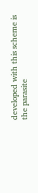developed with this scheme is the parasite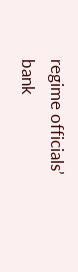regime officials’ bank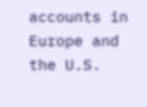accounts in Europe and the U.S.